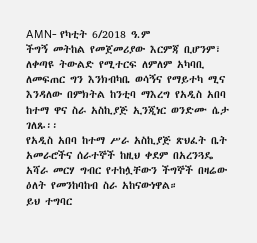AMN- የካቲት 6/2018 ዓ.ም
ችግኝ መትከል የመጀመሪያው እርምጃ ቢሆንም፣ ለቀጣዩ ትውልድ የሚተርፍ ለምለም አካባቢ ለመፍጠር ግን እንክብካቤ ወሳኝና የማይተካ ሚና እንዳለው በምክትል ከንቲባ ማእረግ የአዲስ አበባ ከተማ ዋና ስራ አስኪያጅ ኢንጂነር ወንድሙ ሴታ ገለጹ፡፡
የአዲስ አበባ ከተማ ሥራ አስኪያጅ ጽህፈት ቤት አመራሮችና ሰራተኞች ከዚህ ቀደም በአረንጓዴ አሻራ መርሃ ግብር የተከሏቸውን ችግኞች በዛሬው ዕለት የመንከባከብ ስራ አከናውነዋል።
ይህ ተግባር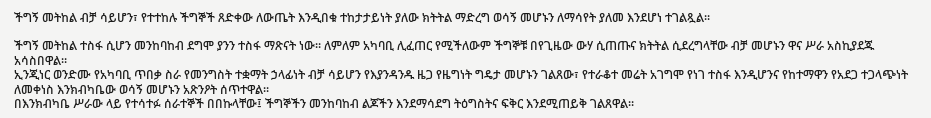ችግኝ መትከል ብቻ ሳይሆን፣ የተተከሉ ችግኞች ጸድቀው ለውጤት እንዲበቁ ተከታታይነት ያለው ክትትል ማድረግ ወሳኝ መሆኑን ለማሳየት ያለመ እንደሆነ ተገልጿል፡፡

ችግኝ መትከል ተስፋ ሲሆን መንከባከብ ደግሞ ያንን ተስፋ ማጽናት ነው። ለምለም አካባቢ ሊፈጠር የሚችለውም ችግኞቹ በየጊዜው ውሃ ሲጠጡና ክትትል ሲደረግላቸው ብቻ መሆኑን ዋና ሥራ አስኪያደጁ አሳስበዋል።
ኢንጂነር ወንድሙ የአካባቢ ጥበቃ ስራ የመንግስት ተቋማት ኃላፊነት ብቻ ሳይሆን የእያንዳንዱ ዜጋ የዜግነት ግዴታ መሆኑን ገልጸው፣ የተራቆተ መሬት አገግሞ የነገ ተስፋ እንዲሆንና የከተማዋን የአደጋ ተጋላጭነት ለመቀነስ እንክብካቤው ወሳኝ መሆኑን አጽንዖት ሰጥተዋል፡፡
በእንክብካቤ ሥራው ላይ የተሳተፉ ሰራተኞች በበኩላቸው፤ ችግኞችን መንከባከብ ልጆችን እንደማሳደግ ትዕግስትና ፍቅር እንደሚጠይቅ ገልጸዋል።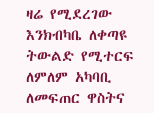ዛሬ የሚደረገው እንክብካቤ ለቀጣዩ ትውልድ የሚተርፍ ለምለም አካባቢ ለመፍጠር ዋስትና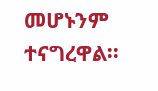መሆኑንም ተናግረዋል፡፡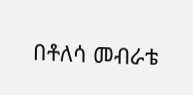በቶለሳ መብራቴ